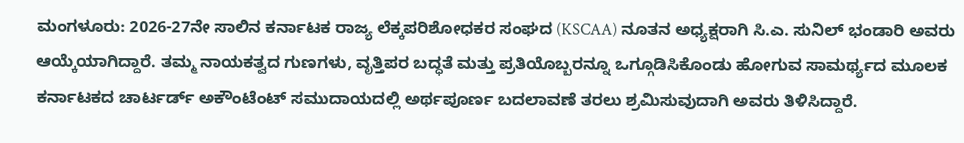ಮಂಗಳೂರು: 2026-27ನೇ ಸಾಲಿನ ಕರ್ನಾಟಕ ರಾಜ್ಯ ಲೆಕ್ಕಪರಿಶೋಧಕರ ಸಂಘದ (KSCAA) ನೂತನ ಅಧ್ಯಕ್ಷರಾಗಿ ಸಿ.ಎ. ಸುನಿಲ್ ಭಂಡಾರಿ ಅವರು ಆಯ್ಕೆಯಾಗಿದ್ದಾರೆ. ತಮ್ಮ ನಾಯಕತ್ವದ ಗುಣಗಳು, ವೃತ್ತಿಪರ ಬದ್ಧತೆ ಮತ್ತು ಪ್ರತಿಯೊಬ್ಬರನ್ನೂ ಒಗ್ಗೂಡಿಸಿಕೊಂಡು ಹೋಗುವ ಸಾಮರ್ಥ್ಯದ ಮೂಲಕ ಕರ್ನಾಟಕದ ಚಾರ್ಟರ್ಡ್ ಅಕೌಂಟೆಂಟ್ ಸಮುದಾಯದಲ್ಲಿ ಅರ್ಥಪೂರ್ಣ ಬದಲಾವಣೆ ತರಲು ಶ್ರಮಿಸುವುದಾಗಿ ಅವರು ತಿಳಿಸಿದ್ದಾರೆ.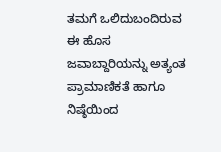ತಮಗೆ ಒಲಿದುಬಂದಿರುವ ಈ ಹೊಸ ಜವಾಬ್ದಾರಿಯನ್ನು ಅತ್ಯಂತ ಪ್ರಾಮಾಣಿಕತೆ ಹಾಗೂ ನಿಷ್ಠೆಯಿಂದ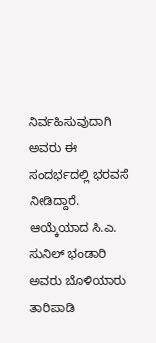ನಿರ್ವಹಿಸುವುದಾಗಿ ಅವರು ಈ ಸಂದರ್ಭದಲ್ಲಿ ಭರವಸೆ ನೀಡಿದ್ದಾರೆ. ಆಯ್ಕೆಯಾದ ಸಿ.ಎ. ಸುನಿಲ್ ಭಂಡಾರಿ ಅವರು ಬೊಳಿಯಾರು ತಾರಿಪಾಡಿ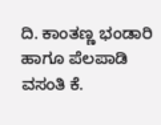ದಿ. ಕಾಂತಣ್ಣ ಭಂಡಾರಿ ಹಾಗೂ ಪೆಲಪಾಡಿ ವಸಂತಿ ಕೆ.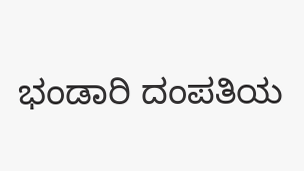ಭಂಡಾರಿ ದಂಪತಿಯ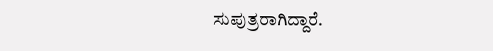ಸುಪುತ್ರರಾಗಿದ್ದಾರೆ.